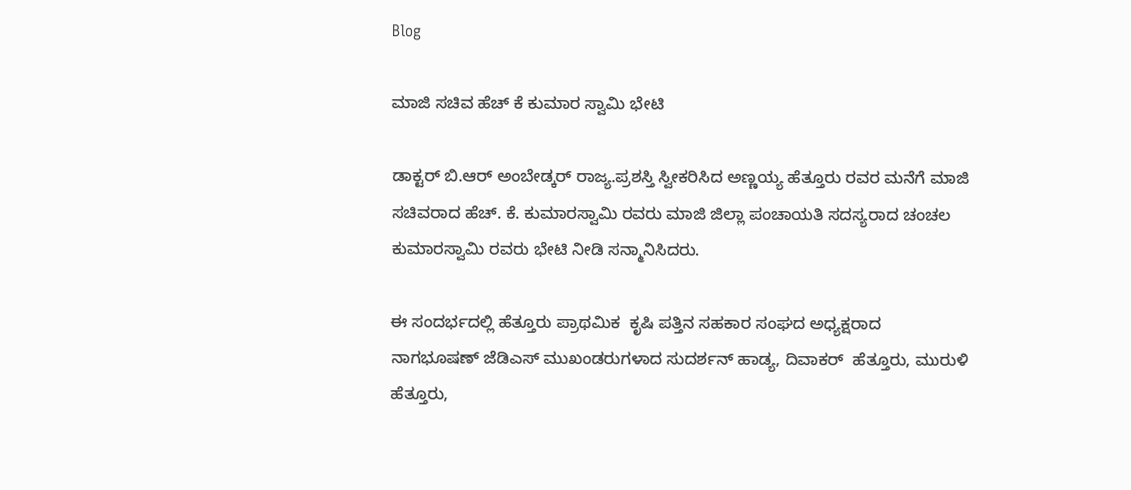Blog

ಮಾಜಿ ಸಚಿವ ಹೆಚ್ ಕೆ ಕುಮಾರ ಸ್ವಾಮಿ ಭೇಟಿ

ಡಾಕ್ಟರ್ ಬಿ.ಆರ್ ಅಂಬೇಡ್ಕರ್ ರಾಜ್ಯ.ಪ್ರಶಸ್ತಿ ಸ್ವೀಕರಿಸಿದ ಅಣ್ಣಯ್ಯ ಹೆತ್ತೂರು ರವರ ಮನೆಗೆ ಮಾಜಿ ಸಚಿವರಾದ ಹೆಚ್. ಕೆ. ಕುಮಾರಸ್ವಾಮಿ ರವರು ಮಾಜಿ ಜಿಲ್ಲಾ ಪಂಚಾಯತಿ ಸದಸ್ಯರಾದ ಚಂಚಲ ಕುಮಾರಸ್ವಾಮಿ ರವರು ಭೇಟಿ ನೀಡಿ ಸನ್ಮಾನಿಸಿದರು.

ಈ ಸಂದರ್ಭದಲ್ಲಿ ಹೆತ್ತೂರು ಪ್ರಾಥಮಿಕ  ಕೃಷಿ ಪತ್ತಿನ ಸಹಕಾರ ಸಂಘದ ಅಧ್ಯಕ್ಷರಾದ ನಾಗಭೂಷಣ್ ಜೆಡಿಎಸ್ ಮುಖಂಡರುಗಳಾದ ಸುದರ್ಶನ್ ಹಾಡ್ಯ, ದಿವಾಕರ್  ಹೆತ್ತೂರು, ಮುರುಳಿ ಹೆತ್ತೂರು,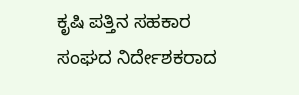ಕೃಷಿ ಪತ್ತಿನ ಸಹಕಾರ ಸಂಘದ ನಿರ್ದೇಶಕರಾದ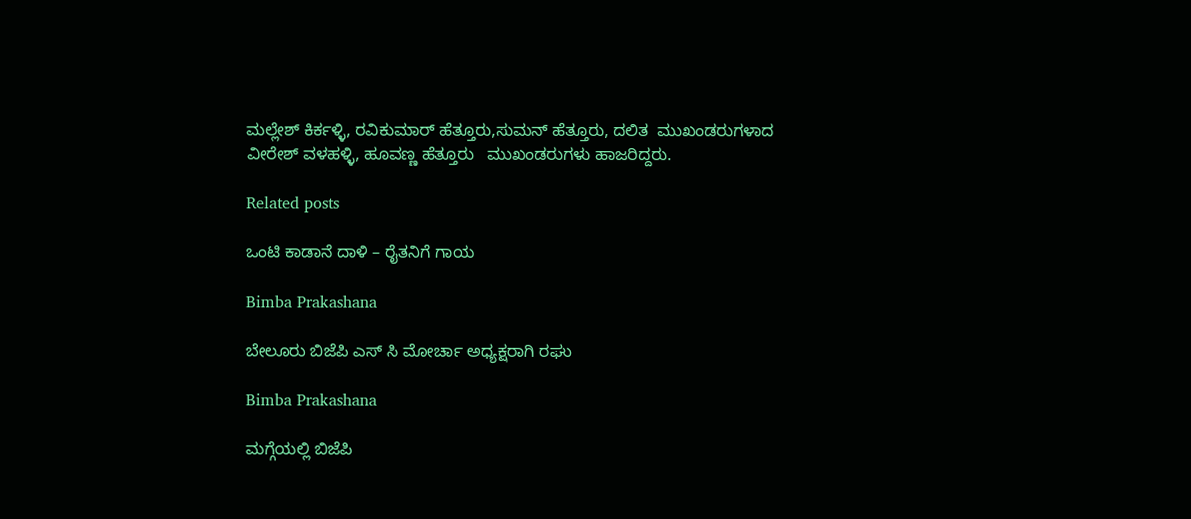ಮಲ್ಲೇಶ್ ಕಿರ್ಕಳ್ಳಿ, ರವಿಕುಮಾರ್ ಹೆತ್ತೂರು,ಸುಮನ್ ಹೆತ್ತೂರು, ದಲಿತ  ಮುಖಂಡರುಗಳಾದ ವೀರೇಶ್ ವಳಹಳ್ಳಿ, ಹೂವಣ್ಣ ಹೆತ್ತೂರು   ಮುಖಂಡರುಗಳು ಹಾಜರಿದ್ದರು.

Related posts

ಒಂಟಿ ಕಾಡಾನೆ ದಾಳಿ – ರೈತನಿಗೆ ಗಾಯ

Bimba Prakashana

ಬೇಲೂರು ಬಿಜೆಪಿ ಎಸ್ ಸಿ ಮೋರ್ಚಾ ಅಧ್ಯಕ್ಷರಾಗಿ ರಘು

Bimba Prakashana

ಮಗ್ಗೆಯಲ್ಲಿ ಬಿಜೆಪಿ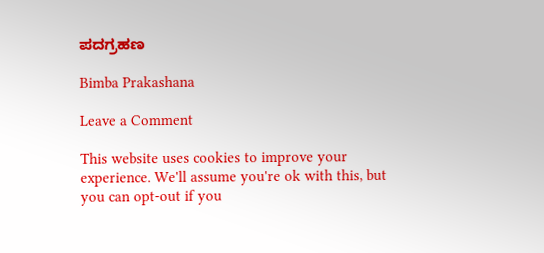ಪದಗ್ರಹಣ

Bimba Prakashana

Leave a Comment

This website uses cookies to improve your experience. We'll assume you're ok with this, but you can opt-out if you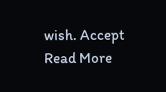wish. Accept Read More